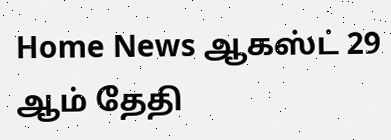Home News ஆகஸ்ட் 29 ஆம் தேதி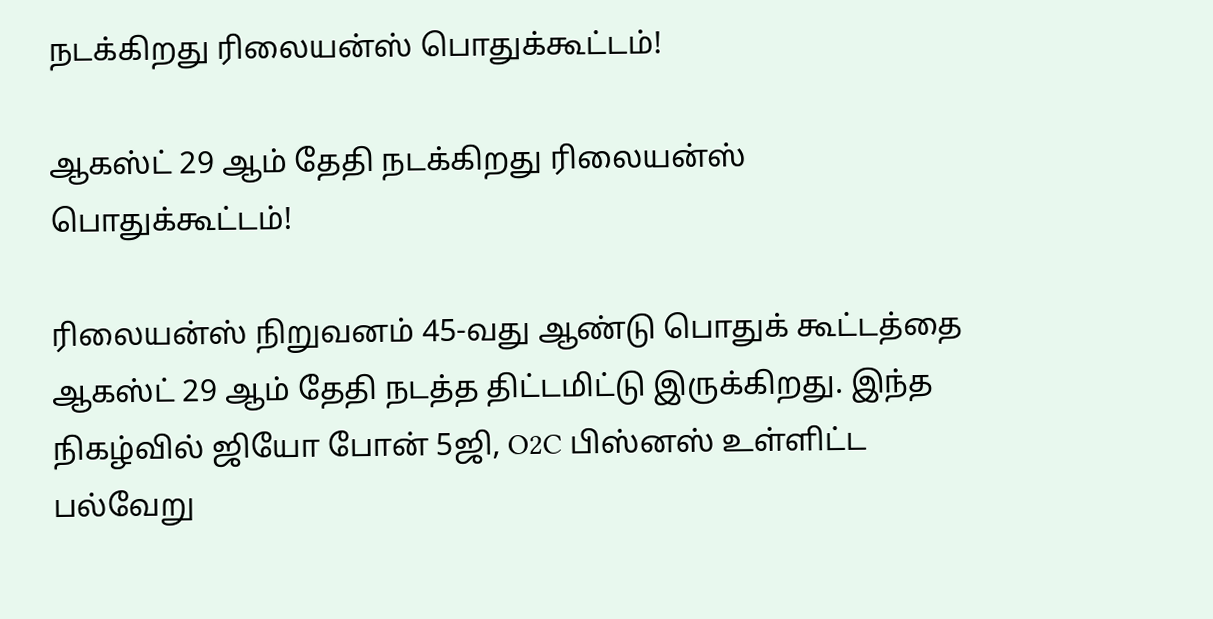நடக்கிறது ரிலையன்ஸ் பொதுக்கூட்டம்!

ஆகஸ்ட் 29 ஆம் தேதி நடக்கிறது ரிலையன்ஸ் பொதுக்கூட்டம்!

ரிலையன்ஸ் நிறுவனம் 45-வது ஆண்டு பொதுக் கூட்டத்தை ஆகஸ்ட் 29 ஆம் தேதி நடத்த திட்டமிட்டு இருக்கிறது. இந்த நிகழ்வில் ஜியோ போன் 5ஜி, O2C பிஸ்னஸ் உள்ளிட்ட பல்வேறு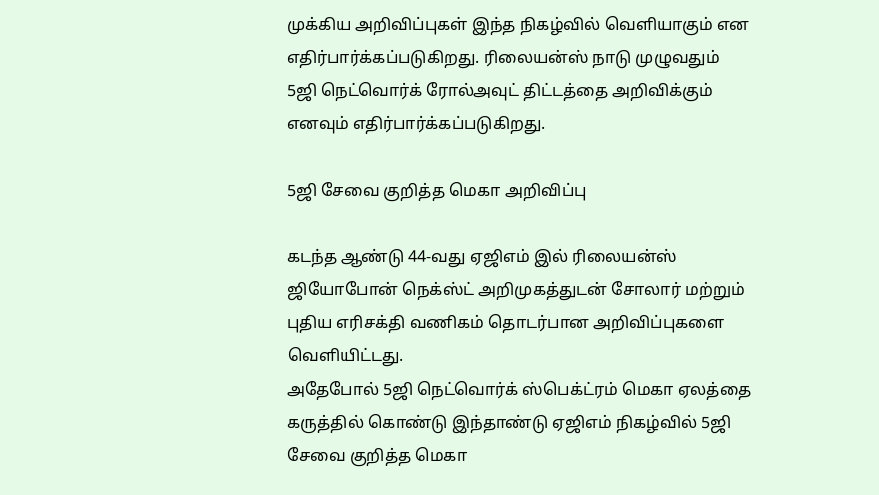முக்கிய அறிவிப்புகள் இந்த நிகழ்வில் வெளியாகும் என எதிர்பார்க்கப்படுகிறது. ரிலையன்ஸ் நாடு முழுவதும் 5ஜி நெட்வொர்க் ரோல்அவுட் திட்டத்தை அறிவிக்கும் எனவும் எதிர்பார்க்கப்படுகிறது.

5ஜி சேவை குறித்த மெகா அறிவிப்பு

கடந்த ஆண்டு 44-வது ஏஜிஎம் இல் ரிலையன்ஸ் ஜியோபோன் நெக்ஸ்ட் அறிமுகத்துடன் சோலார் மற்றும் புதிய எரிசக்தி வணிகம் தொடர்பான அறிவிப்புகளை வெளியிட்டது.
அதேபோல் 5ஜி நெட்வொர்க் ஸ்பெக்ட்ரம் மெகா ஏலத்தை கருத்தில் கொண்டு இந்தாண்டு ஏஜிஎம் நிகழ்வில் 5ஜி சேவை குறித்த மெகா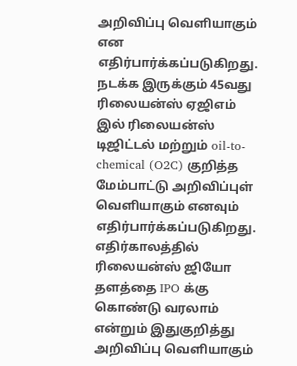அறிவிப்பு வெளியாகும் என எதிர்பார்க்கப்படுகிறது.
நடக்க இருக்கும் 45வது ரிலையன்ஸ் ஏஜிஎம் இல் ரிலையன்ஸ் டிஜிட்டல் மற்றும் oil-to-chemical (O2C) குறித்த மேம்பாட்டு அறிவிப்புள் வெளியாகும் எனவும் எதிர்பார்க்கப்படுகிறது. எதிர்காலத்தில் ரிலையன்ஸ் ஜியோ தளத்தை IPO க்கு கொண்டு வரலாம் என்றும் இதுகுறித்து அறிவிப்பு வெளியாகும்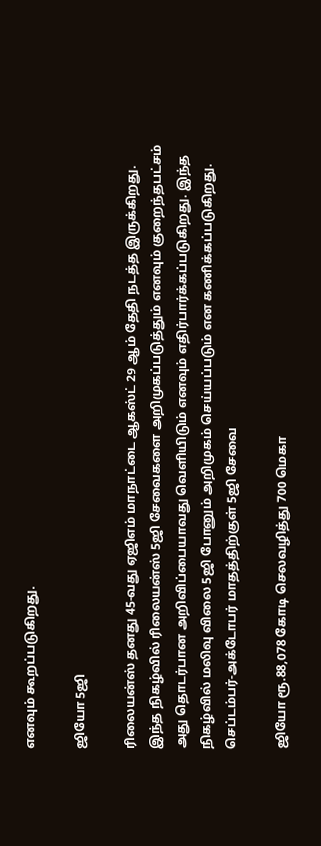எனவும் கூறப்படுகிறது.

ஜியோ 5ஜி

ரிலையன்ஸ் தனது 45-வது ஏஜிஎம் மாநாட்டை ஆகஸ்ட் 29 ஆம் தேதி நடத்த இருக்கிறது. இந்த நிகழ்வில் ரிலையன்ஸ் 5ஜி சேவைகளை அறிமுகப்படுத்தும் எனவும் குறைந்தபட்சம் அது தொடர்பான அறிவிப்பையாவது வெளியிடும் எனவும் எதிர்பார்க்கப்படுகிறது. இந்த நிகழ்வில் மலிவு விலை 5ஜி போனும் அறிமுகம் செய்யப்படும் என கணிக்கப்படுகிறது.
செப்டம்பர்-அக்டோபர் மாதத்திற்குள் 5ஜி சேவை

ஜியோ ரூ.88,078 கோடி செலவழித்து 700 மெகா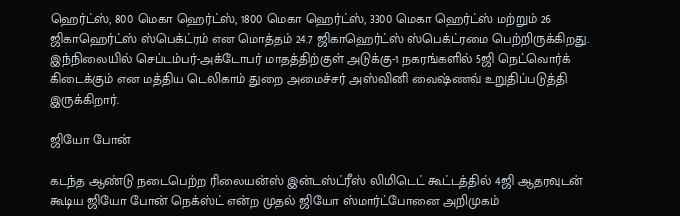ஹெர்ட்ஸ், 800 மெகா ஹெர்ட்ஸ், 1800 மெகா ஹெர்ட்ஸ், 3300 மெகா ஹெர்ட்ஸ் மற்றும் 26 ஜிகாஹெர்ட்ஸ் ஸ்பெக்ட்ரம் என மொத்தம் 24.7 ஜிகாஹெர்ட்ஸ் ஸ்பெக்ட்ரமை பெற்றிருக்கிறது. இந்நிலையில் செப்டம்பர்-அக்டோபர் மாதத்திற்குள் அடுக்கு-1 நகரங்களில் 5ஜி நெட்வொர்க் கிடைக்கும் என மத்திய டெலிகாம் துறை அமைச்சர் அஸ்வினி வைஷ்ணவ் உறுதிப்படுத்தி இருக்கிறார்.

ஜியோ போன்

கடந்த ஆண்டு நடைபெற்ற ரிலையன்ஸ் இன்டஸ்ட்ரீஸ் லிமிடெட் கூட்டத்தில் 4ஜி ஆதரவுடன் கூடிய ஜியோ போன் நெக்ஸ்ட் என்ற முதல் ஜியோ ஸ்மார்ட்போனை அறிமுகம்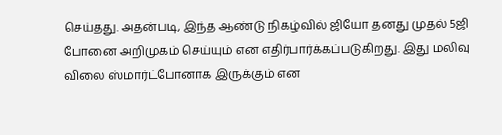செய்தது. அதன்படி, இந்த ஆண்டு நிகழ்வில் ஜியோ தனது முதல் 5ஜி போனை அறிமுகம் செய்யும் என எதிர்பார்க்கப்படுகிறது. இது மலிவு விலை ஸ்மார்ட்போனாக இருக்கும் என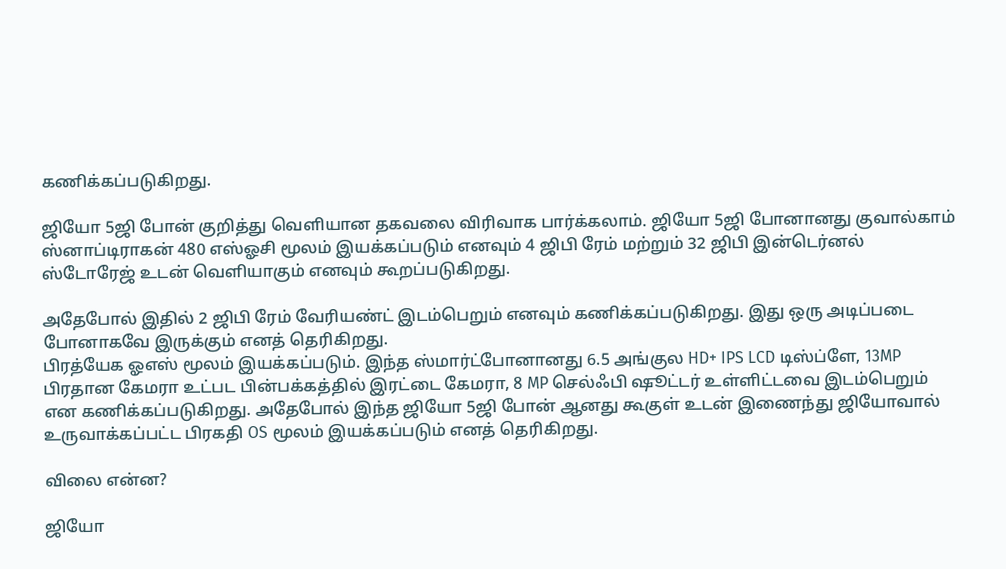கணிக்கப்படுகிறது.

ஜியோ 5ஜி போன் குறித்து வெளியான தகவலை விரிவாக பார்க்கலாம். ஜியோ 5ஜி போனானது குவால்காம் ஸ்னாப்டிராகன் 480 எஸ்ஓசி மூலம் இயக்கப்படும் எனவும் 4 ஜிபி ரேம் மற்றும் 32 ஜிபி இன்டெர்னல் ஸ்டோரேஜ் உடன் வெளியாகும் எனவும் கூறப்படுகிறது.

அதேபோல் இதில் 2 ஜிபி ரேம் வேரியண்ட் இடம்பெறும் எனவும் கணிக்கப்படுகிறது. இது ஒரு அடிப்படை போனாகவே இருக்கும் எனத் தெரிகிறது.
பிரத்யேக ஓஎஸ் மூலம் இயக்கப்படும். இந்த ஸ்மார்ட்போனானது 6.5 அங்குல HD+ IPS LCD டிஸ்ப்ளே, 13MP பிரதான கேமரா உட்பட பின்பக்கத்தில் இரட்டை கேமரா, 8 MP செல்ஃபி ஷூட்டர் உள்ளிட்டவை இடம்பெறும் என கணிக்கப்படுகிறது. அதேபோல் இந்த ஜியோ 5ஜி போன் ஆனது கூகுள் உடன் இணைந்து ஜியோவால் உருவாக்கப்பட்ட பிரகதி OS மூலம் இயக்கப்படும் எனத் தெரிகிறது.

விலை என்ன?

ஜியோ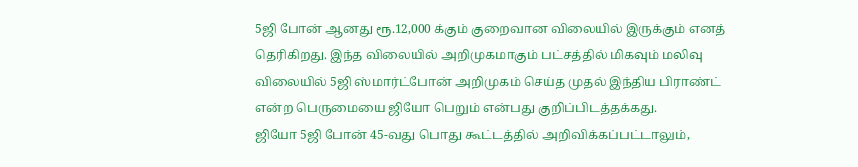5ஜி போன் ஆனது ரூ.12,000 க்கும் குறைவான விலையில் இருக்கும் எனத் தெரிகிறது. இந்த விலையில் அறிமுகமாகும் பட்சத்தில் மிகவும் மலிவு விலையில் 5ஜி ஸ்மார்ட்போன் அறிமுகம் செய்த முதல் இந்திய பிராண்ட் என்ற பெருமையை ஜியோ பெறும் என்பது குறிப்பிடத்தக்கது.
ஜியோ 5ஜி போன் 45-வது பொது கூட்டத்தில் அறிவிக்கப்பட்டாலும்,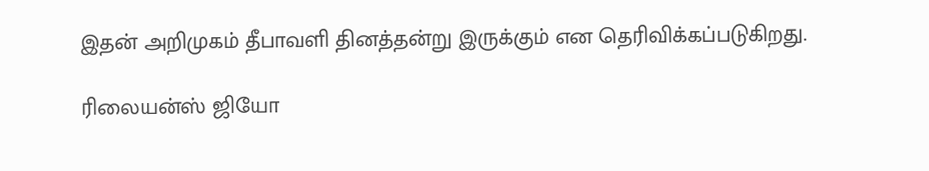இதன் அறிமுகம் தீபாவளி தினத்தன்று இருக்கும் என தெரிவிக்கப்படுகிறது.

ரிலையன்ஸ் ஜியோ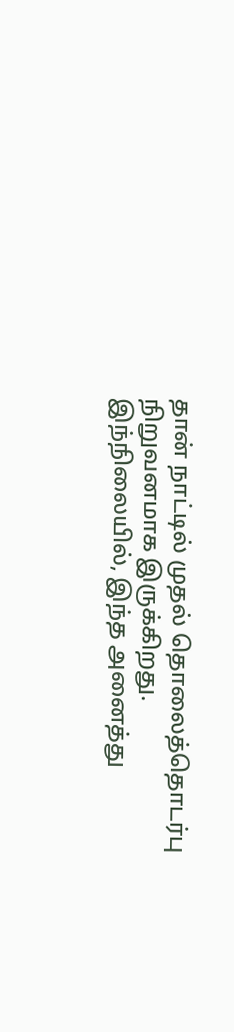தான் நாட்டில் முதல் தொலைத்தொடர்பு நிறுவனமாக இருக்கிறது. இந்நிலையில், இந்த அனைத்து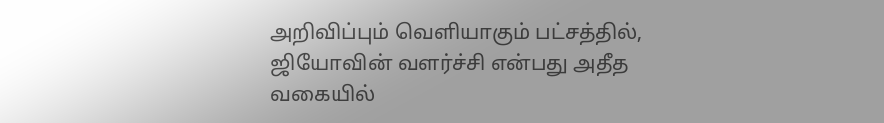அறிவிப்பும் வெளியாகும் பட்சத்தில், ஜியோவின் வளர்ச்சி என்பது அதீத வகையில்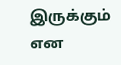இருக்கும் என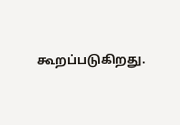கூறப்படுகிறது.